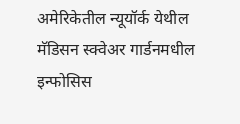अमेरिकेतील न्यूयॉर्क येथील मॅडिसन स्क्वेअर गार्डनमधील इन्फोसिस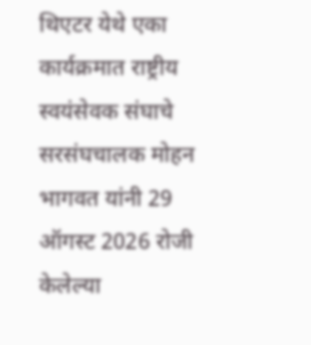थिएटर येथे एका कार्यक्रमात राष्ट्रीय स्वयंसेवक संघाचे सरसंघचालक मोहन भागवत यांनी 29 ऑगस्ट 2026 रोजी केलेल्या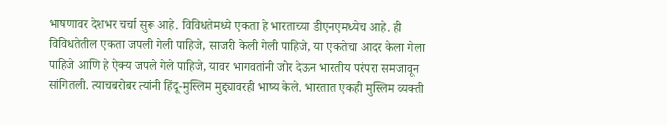भाषणावर देशभर चर्चा सुरू आहे. विविधतेमध्ये एकता हे भारताच्या डीएनएमध्येच आहे. ही विविधतेतील एकता जपली गेली पाहिजे, साजरी केली गेली पाहिजे, या एकतेचा आदर केला गेला पाहिजे आणि हे ऐक्य जपले गेले पाहिजे, यावर भागवतांनी जोर देऊन भारतीय परंपरा समजावून सांगितली. त्याचबरोबर त्यांनी हिंदू-मुस्लिम मुद्द्यावरही भाष्य केले. भारतात एकही मुस्लिम व्यक्ती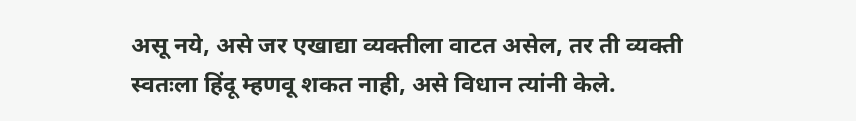असू नये, असे जर एखाद्या व्यक्तीला वाटत असेल, तर ती व्यक्ती स्वतःला हिंदू म्हणवू शकत नाही, असे विधान त्यांनी केले.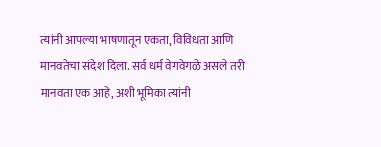त्यांनी आपल्या भाषणातून एकता, विविधता आणि मानवतेचा संदेश दिला. सर्व धर्म वेगवेगळे असले तरी मानवता एक आहे, अशी भूमिका त्यांनी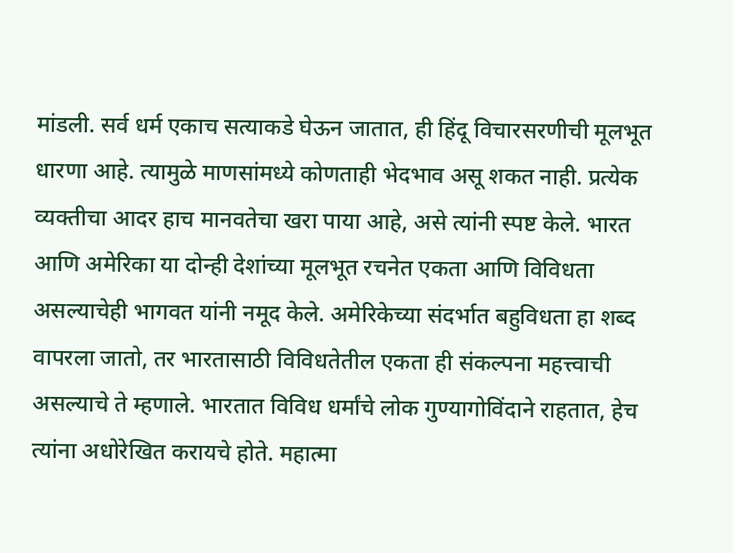मांडली. सर्व धर्म एकाच सत्याकडे घेऊन जातात, ही हिंदू विचारसरणीची मूलभूत धारणा आहे. त्यामुळे माणसांमध्ये कोणताही भेदभाव असू शकत नाही. प्रत्येक व्यक्तीचा आदर हाच मानवतेचा खरा पाया आहे, असे त्यांनी स्पष्ट केले. भारत आणि अमेरिका या दोन्ही देशांच्या मूलभूत रचनेत एकता आणि विविधता असल्याचेही भागवत यांनी नमूद केले. अमेरिकेच्या संदर्भात बहुविधता हा शब्द वापरला जातो, तर भारतासाठी विविधतेतील एकता ही संकल्पना महत्त्वाची असल्याचे ते म्हणाले. भारतात विविध धर्मांचे लोक गुण्यागोविंदाने राहतात, हेच त्यांना अधोरेखित करायचे होते. महात्मा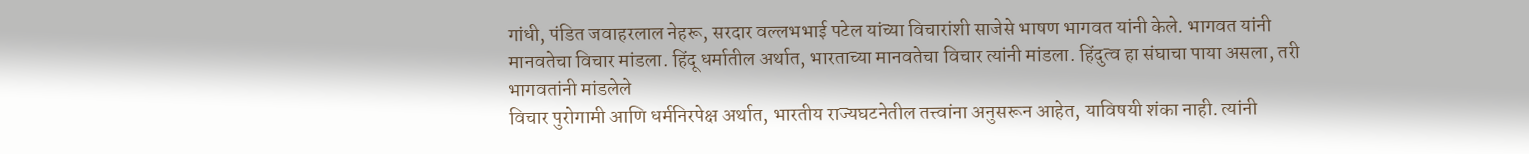गांधी, पंडित जवाहरलाल नेहरू, सरदार वल्लभभाई पटेल यांच्या विचारांशी साजेसे भाषण भागवत यांनी केले. भागवत यांनी मानवतेचा विचार मांडला. हिंदू धर्मातील अर्थात, भारताच्या मानवतेचा विचार त्यांनी मांडला. हिंदुत्व हा संघाचा पाया असला, तरी भागवतांनी मांडलेले
विचार पुरोगामी आणि धर्मनिरपेक्ष अर्थात, भारतीय राज्यघटनेतील तत्त्वांना अनुसरून आहेत, याविषयी शंका नाही. त्यांनी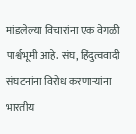मांडलेल्या विचारांना एक वेगळी पार्श्वभूमी आहे. संघ, हिंदुत्ववादी संघटनांना विरोध करणार्‍यांना भारतीय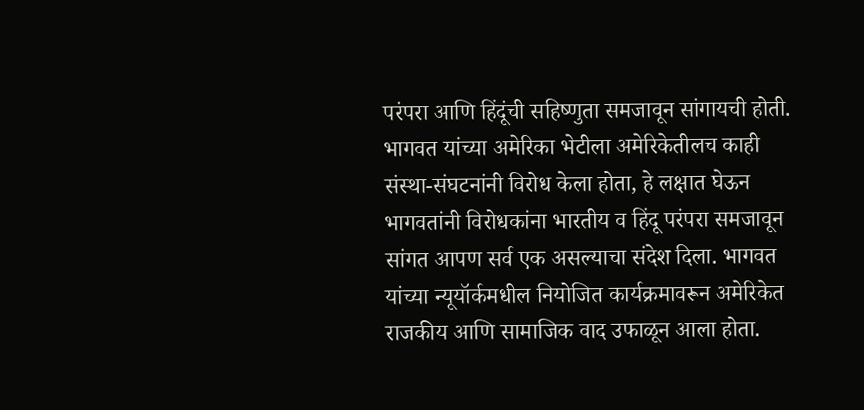परंपरा आणि हिंदूंची सहिष्णुता समजावून सांगायची होती. भागवत यांच्या अमेरिका भेटीला अमेरिकेतीलच काही संस्था-संघटनांनी विरोध केला होता, हे लक्षात घेऊन भागवतांनी विरोधकांना भारतीय व हिंदू परंपरा समजावून सांगत आपण सर्व एक असल्याचा संदेश दिला. भागवत यांच्या न्यूयॉर्कमधील नियोजित कार्यक्रमावरून अमेरिकेत राजकीय आणि सामाजिक वाद उफाळून आला होता.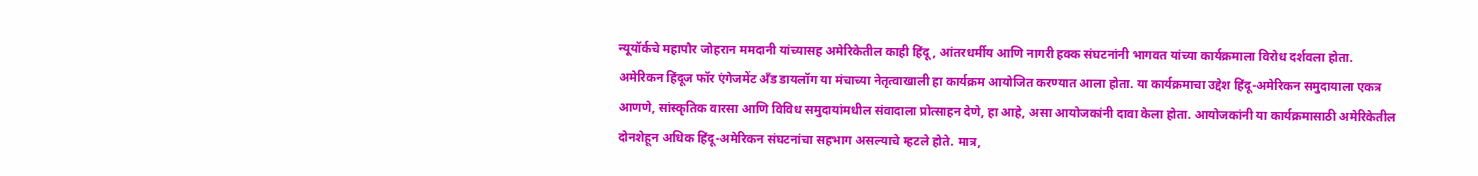न्यूयॉर्कचे महापौर जोहरान ममदानी यांच्यासह अमेरिकेतील काही हिंदू, आंतरधर्मीय आणि नागरी हक्क संघटनांनी भागवत यांच्या कार्यक्रमाला विरोध दर्शवला होता. अमेरिकन हिंदूज फॉर एंगेजमेंट अँड डायलॉग या मंचाच्या नेतृत्वाखाली हा कार्यक्रम आयोजित करण्यात आला होता. या कार्यक्रमाचा उद्देश हिंदू-अमेरिकन समुदायाला एकत्र आणणे, सांस्कृतिक वारसा आणि विविध समुदायांमधील संवादाला प्रोत्साहन देणे, हा आहे, असा आयोजकांनी दावा केला होता. आयोजकांनी या कार्यक्रमासाठी अमेरिकेतील दोनशेहून अधिक हिंदू-अमेरिकन संघटनांचा सहभाग असल्याचे म्हटले होते. मात्र,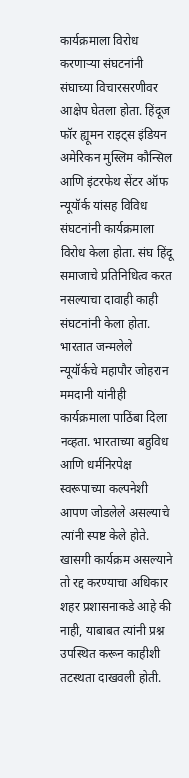कार्यक्रमाला विरोध करणार्‍या संघटनांनी संघाच्या विचारसरणीवर आक्षेप घेतला होता. हिंदूज फॉर ह्यूमन राइट्स इंडियन अमेरिकन मुस्लिम कौन्सिल आणि इंटरफेथ सेंटर ऑफ न्यूयॉर्क यांसह विविध संघटनांनी कार्यक्रमाला विरोध केला होता. संघ हिंदू समाजाचे प्रतिनिधित्व करत नसल्याचा दावाही काही संघटनांनी केला होता. भारतात जन्मलेले न्यूयॉर्कचे महापौर जोहरान ममदानी यांनीही कार्यक्रमाला पाठिंबा दिला नव्हता. भारताच्या बहुविध आणि धर्मनिरपेक्ष स्वरूपाच्या कल्पनेशी आपण जोडलेले असल्याचे त्यांनी स्पष्ट केले होते. खासगी कार्यक्रम असल्याने तो रद्द करण्याचा अधिकार शहर प्रशासनाकडे आहे की नाही, याबाबत त्यांनी प्रश्न उपस्थित करून काहीशी तटस्थता दाखवली होती.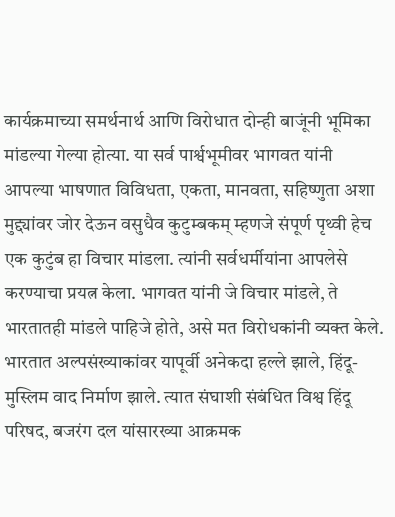कार्यक्रमाच्या समर्थनार्थ आणि विरोधात दोन्ही बाजूंनी भूमिका मांडल्या गेल्या होत्या. या सर्व पार्श्वभूमीवर भागवत यांनी आपल्या भाषणात विविधता, एकता, मानवता, सहिष्णुता अशा मुद्द्यांवर जोर देऊन वसुधैव कुटुम्बकम् म्हणजे संपूर्ण पृथ्वी हेच एक कुटुंब हा विचार मांडला. त्यांनी सर्वधर्मीयांना आपलेसे करण्याचा प्रयत्न केला. भागवत यांनी जे विचार मांडले, ते भारतातही मांडले पाहिजे होते, असे मत विरोधकांनी व्यक्त केले. भारतात अल्पसंख्याकांवर यापूर्वी अनेकदा हल्ले झाले, हिंदू-मुस्लिम वाद निर्माण झाले. त्यात संघाशी संबंधित विश्व हिंदू परिषद, बजरंग दल यांसारख्या आक्रमक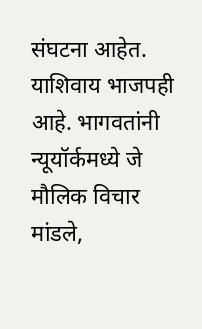संघटना आहेत. याशिवाय भाजपही आहे. भागवतांनी न्यूयॉर्कमध्ये जे मौलिक विचार मांडले,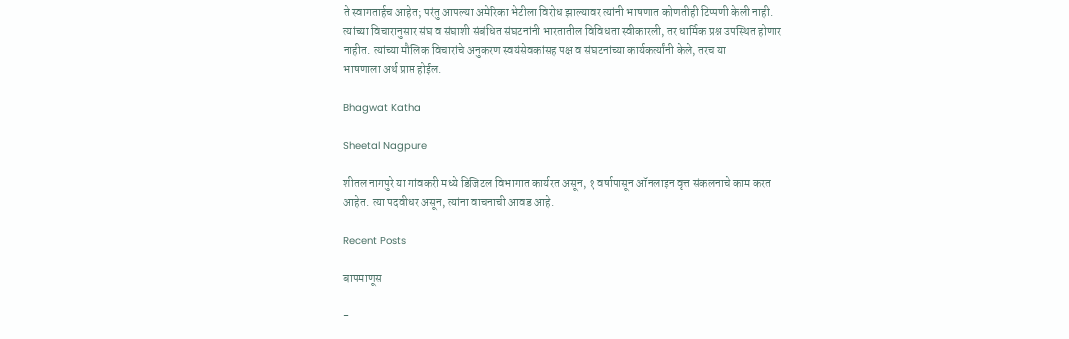ते स्वागतार्हच आहेत; परंतु आपल्या अमेरिका भेटीला विरोध झाल्यावर त्यांनी भाषणात कोणतीही टिप्पणी केली नाही. त्यांच्या विचारानुसार संघ व संघाशी संबंधित संघटनांनी भारतातील विविधता स्वीकारली, तर धार्मिक प्रश्न उपस्थित होणार नाहीत. त्यांच्या मौलिक विचारांचे अनुकरण स्वयंसेवकांसह पक्ष व संघटनांच्या कार्यकर्त्यांनी केले, तरच या
भाषणाला अर्थ प्राप्त होईल.

Bhagwat Katha

Sheetal Nagpure

शीतल नागपुरे या गांवकरी मध्ये डिजिटल विभागात कार्यरत असून, १ वर्षापासून ऑनलाइन वृत्त संकलनाचे काम करत आहेत. त्या पदवीधर असून, त्यांना वाचनाची आवड आहे.

Recent Posts

बापमाणूस

-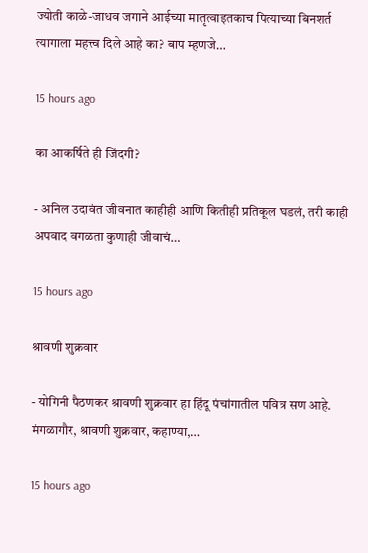ज्योती काळे-जाधव जगाने आईच्या मातृत्वाइतकाच पित्याच्या बिनशर्त त्यागाला महत्त्व दिले आहे का? बाप म्हणजे…

15 hours ago

का आकर्षिते ही जिंदगी?

- अनिल उदावंत जीवनात काहीही आणि कितीही प्रतिकूल घडलं, तरी काही अपवाद वगळता कुणाही जीवाचं…

15 hours ago

श्रावणी शुक्रवार

- योगिनी पैठणकर श्रावणी शुक्रवार हा हिंदू पंचांगातील पवित्र सण आहे. मंगळागौर, श्रावणी शुक्रवार, कहाण्या,…

15 hours ago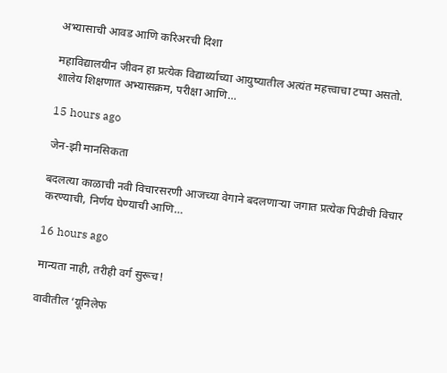अभ्यासाची आवड आणि करिअरची दिशा

महाविद्यालयीन जीवन हा प्रत्येक विद्यार्थ्याच्या आयुष्यातील अत्यंत महत्त्वाचा टप्पा असतो. शालेय शिक्षणात अभ्यासक्रम, परीक्षा आणि…

15 hours ago

जेन-झी मानसिकता

बदलत्या काळाची नवी विचारसरणी आजच्या वेगाने बदलणार्‍या जगात प्रत्येक पिढीची विचार करण्याची, निर्णय घेण्याची आणि…

16 hours ago

मान्यता नाही, तरीही वर्ग सुरूच!

वावीतील ‘यूनिलेफ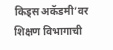किड्स अकॅडमी’वर शिक्षण विभागाची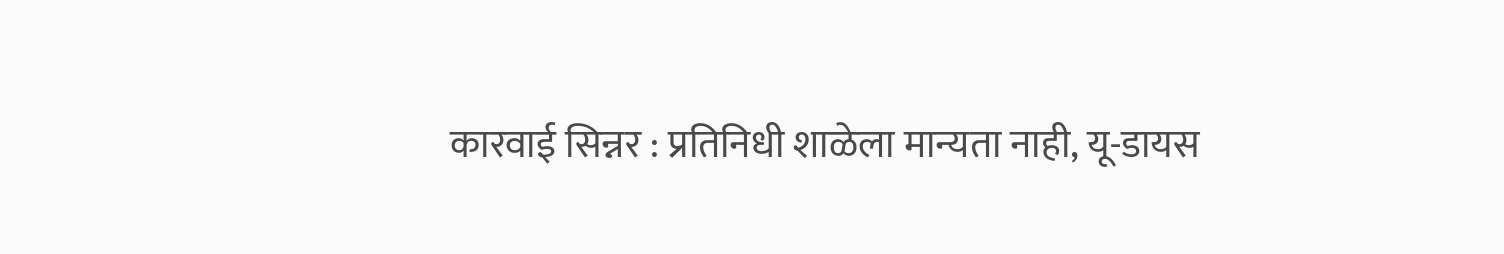कारवाई सिन्नर : प्रतिनिधी शाळेला मान्यता नाही, यू-डायस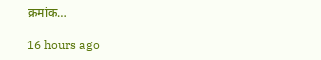क्रमांक…

16 hours ago